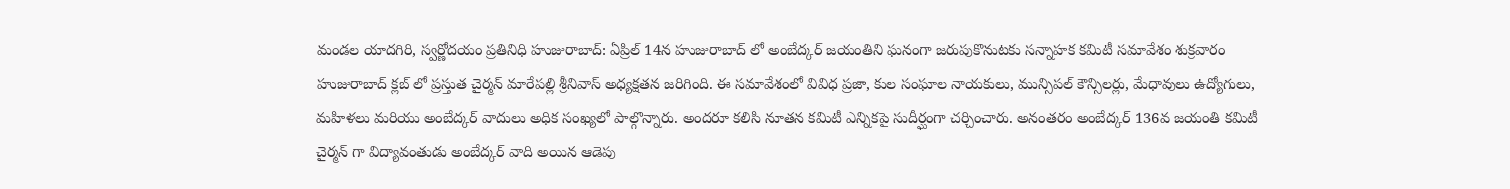మండల యాదగిరి, స్వర్ణోదయం ప్రతినిధి హుజురాబాద్: ఏప్రిల్ 14న హుజురాబాద్ లో అంబేద్కర్ జయంతిని ఘనంగా జరుపుకొనుటకు సన్నాహక కమిటీ సమావేశం శుక్రవారం హుజురాబాద్ క్లబ్ లో ప్రస్తుత చైర్మన్ మారేపల్లి శ్రీనివాస్ అధ్యక్షతన జరిగింది. ఈ సమావేశంలో వివిధ ప్రజా, కుల సంఘాల నాయకులు, మున్సిపల్ కౌన్సిలర్లు, మేధావులు ఉద్యోగులు, మహిళలు మరియు అంబేద్కర్ వాదులు అధిక సంఖ్యలో పాల్గొన్నారు. అందరూ కలిసి నూతన కమిటీ ఎన్నికపై సుదీర్ఘంగా చర్చించారు. అనంతరం అంబేద్కర్ 136వ జయంతి కమిటీ చైర్మన్ గా విద్యావంతుడు అంబేద్కర్ వాది అయిన ఆడెపు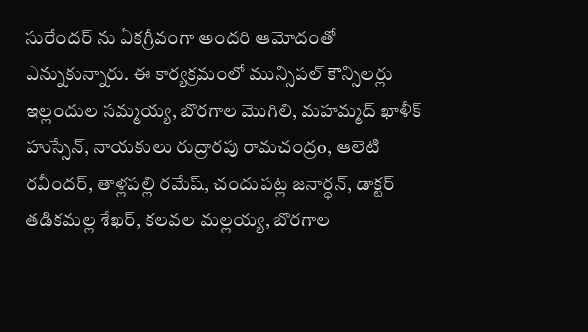సురేందర్ ను ఏకగ్రీవంగా అందరి ఆమోదంతో ఎన్నుకున్నారు. ఈ కార్యక్రమంలో మున్సిపల్ కౌన్సిలర్లు ఇల్లందుల సమ్మయ్య, బొరగాల మొగిలి, మహమ్మద్ ఖాళీక్ హుస్సేన్, నాయకులు రుద్రారపు రామచంద్రo, ఆలెటి రవీందర్, తాళ్లపల్లి రమేష్, చందుపట్ల జనార్ధన్, డాక్టర్ తడికమల్ల శేఖర్, కలవల మల్లయ్య, బొరగాల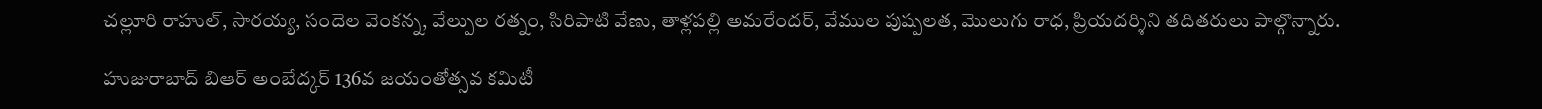చల్లూరి రాహుల్, సారయ్య, సందెల వెంకన్న, వేల్పుల రత్నం, సిరిపాటి వేణు, తాళ్లపల్లి అమరేందర్, వేముల పుష్పలత, మొలుగు రాధ, ప్రియదర్శిని తదితరులు పాల్గొన్నారు.

హుజురాబాద్ బిఆర్ అంబేద్కర్ 136వ జయంతోత్సవ కమిటీ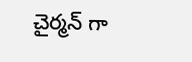చైర్మన్ గా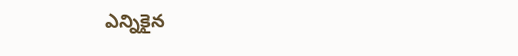ఎన్నికైన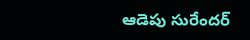ఆడెపు సురేందర్